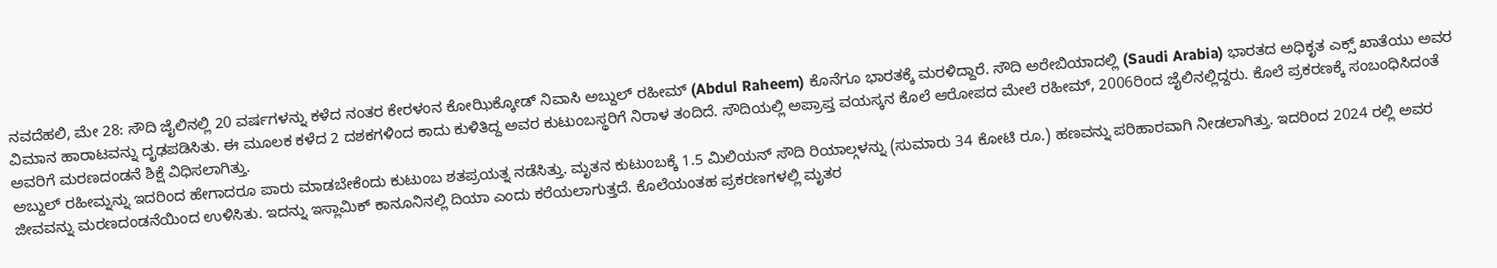ನವದೆಹಲಿ, ಮೇ 28: ಸೌದಿ ಜೈಲಿನಲ್ಲಿ 20 ವರ್ಷಗಳನ್ನು ಕಳೆದ ನಂತರ ಕೇರಳಂನ ಕೋಝಿಕ್ಕೋಡ್ ನಿವಾಸಿ ಅಬ್ದುಲ್ ರಹೀಮ್ (Abdul Raheem) ಕೊನೆಗೂ ಭಾರತಕ್ಕೆ ಮರಳಿದ್ದಾರೆ. ಸೌದಿ ಅರೇಬಿಯಾದಲ್ಲಿ (Saudi Arabia) ಭಾರತದ ಅಧಿಕೃತ ಎಕ್ಸ್ ಖಾತೆಯು ಅವರ ವಿಮಾನ ಹಾರಾಟವನ್ನು ದೃಢಪಡಿಸಿತು. ಈ ಮೂಲಕ ಕಳೆದ 2 ದಶಕಗಳಿಂದ ಕಾದು ಕುಳಿತಿದ್ದ ಅವರ ಕುಟುಂಬಸ್ಥರಿಗೆ ನಿರಾಳ ತಂದಿದೆ. ಸೌದಿಯಲ್ಲಿ ಅಪ್ರಾಪ್ತ ವಯಸ್ಕನ ಕೊಲೆ ಆರೋಪದ ಮೇಲೆ ರಹೀಮ್, 2006ರಿಂದ ಜೈಲಿನಲ್ಲಿದ್ದರು. ಕೊಲೆ ಪ್ರಕರಣಕ್ಕೆ ಸಂಬಂಧಿಸಿದಂತೆ ಅವರಿಗೆ ಮರಣದಂಡನೆ ಶಿಕ್ಷೆ ವಿಧಿಸಲಾಗಿತ್ತು.
ಅಬ್ದುಲ್ ರಹೀಮ್ನನ್ನು ಇದರಿಂದ ಹೇಗಾದರೂ ಪಾರು ಮಾಡಬೇಕೆಂದು ಕುಟುಂಬ ಶತಪ್ರಯತ್ನ ನಡೆಸಿತ್ತು. ಮೃತನ ಕುಟುಂಬಕ್ಕೆ 1.5 ಮಿಲಿಯನ್ ಸೌದಿ ರಿಯಾಲ್ಗಳನ್ನು (ಸುಮಾರು 34 ಕೋಟಿ ರೂ.) ಹಣವನ್ನು ಪರಿಹಾರವಾಗಿ ನೀಡಲಾಗಿತ್ತು. ಇದರಿಂದ 2024 ರಲ್ಲಿ ಅವರ ಜೀವವನ್ನು ಮರಣದಂಡನೆಯಿಂದ ಉಳಿಸಿತು. ಇದನ್ನು ಇಸ್ಲಾಮಿಕ್ ಕಾನೂನಿನಲ್ಲಿ ದಿಯಾ ಎಂದು ಕರೆಯಲಾಗುತ್ತದೆ. ಕೊಲೆಯಂತಹ ಪ್ರಕರಣಗಳಲ್ಲಿ ಮೃತರ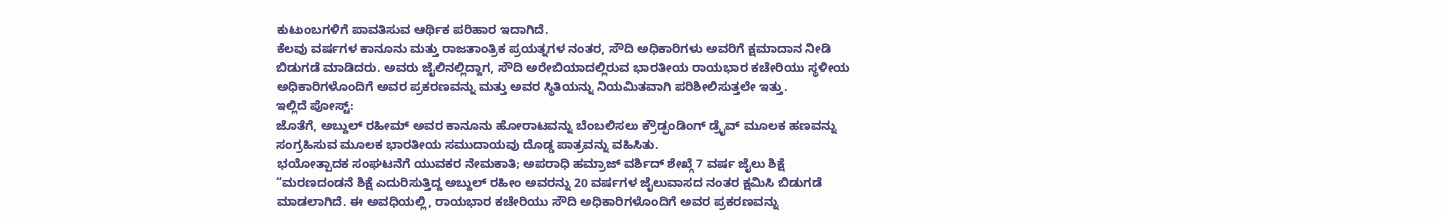ಕುಟುಂಬಗಳಿಗೆ ಪಾವತಿಸುವ ಆರ್ಥಿಕ ಪರಿಹಾರ ಇದಾಗಿದೆ.
ಕೆಲವು ವರ್ಷಗಳ ಕಾನೂನು ಮತ್ತು ರಾಜತಾಂತ್ರಿಕ ಪ್ರಯತ್ನಗಳ ನಂತರ, ಸೌದಿ ಅಧಿಕಾರಿಗಳು ಅವರಿಗೆ ಕ್ಷಮಾದಾನ ನೀಡಿ ಬಿಡುಗಡೆ ಮಾಡಿದರು. ಅವರು ಜೈಲಿನಲ್ಲಿದ್ದಾಗ, ಸೌದಿ ಅರೇಬಿಯಾದಲ್ಲಿರುವ ಭಾರತೀಯ ರಾಯಭಾರ ಕಚೇರಿಯು ಸ್ಥಳೀಯ ಅಧಿಕಾರಿಗಳೊಂದಿಗೆ ಅವರ ಪ್ರಕರಣವನ್ನು ಮತ್ತು ಅವರ ಸ್ಥಿತಿಯನ್ನು ನಿಯಮಿತವಾಗಿ ಪರಿಶೀಲಿಸುತ್ತಲೇ ಇತ್ತು.
ಇಲ್ಲಿದೆ ಪೋಸ್ಟ್:
ಜೊತೆಗೆ, ಅಬ್ದುಲ್ ರಹೀಮ್ ಅವರ ಕಾನೂನು ಹೋರಾಟವನ್ನು ಬೆಂಬಲಿಸಲು ಕ್ರೌಡ್ಫಂಡಿಂಗ್ ಡ್ರೈವ್ ಮೂಲಕ ಹಣವನ್ನು ಸಂಗ್ರಹಿಸುವ ಮೂಲಕ ಭಾರತೀಯ ಸಮುದಾಯವು ದೊಡ್ಡ ಪಾತ್ರವನ್ನು ವಹಿಸಿತು.
ಭಯೋತ್ಪಾದಕ ಸಂಘಟನೆಗೆ ಯುವಕರ ನೇಮಕಾತಿ; ಅಪರಾಧಿ ಹಮ್ರಾಜ್ ವರ್ಶಿದ್ ಶೇಖ್ಗೆ 7 ವರ್ಷ ಜೈಲು ಶಿಕ್ಷೆ
“ಮರಣದಂಡನೆ ಶಿಕ್ಷೆ ಎದುರಿಸುತ್ತಿದ್ದ ಅಬ್ದುಲ್ ರಹೀಂ ಅವರನ್ನು 20 ವರ್ಷಗಳ ಜೈಲುವಾಸದ ನಂತರ ಕ್ಷಮಿಸಿ ಬಿಡುಗಡೆ ಮಾಡಲಾಗಿದೆ. ಈ ಅವಧಿಯಲ್ಲಿ, ರಾಯಭಾರ ಕಚೇರಿಯು ಸೌದಿ ಅಧಿಕಾರಿಗಳೊಂದಿಗೆ ಅವರ ಪ್ರಕರಣವನ್ನು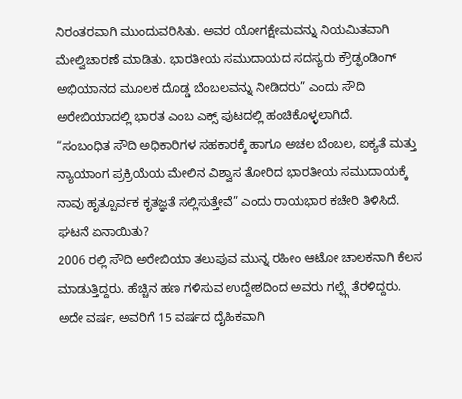ನಿರಂತರವಾಗಿ ಮುಂದುವರಿಸಿತು. ಅವರ ಯೋಗಕ್ಷೇಮವನ್ನು ನಿಯಮಿತವಾಗಿ ಮೇಲ್ವಿಚಾರಣೆ ಮಾಡಿತು. ಭಾರತೀಯ ಸಮುದಾಯದ ಸದಸ್ಯರು ಕ್ರೌಡ್ಫಂಡಿಂಗ್ ಅಭಿಯಾನದ ಮೂಲಕ ದೊಡ್ಡ ಬೆಂಬಲವನ್ನು ನೀಡಿದರು” ಎಂದು ಸೌದಿ ಅರೇಬಿಯಾದಲ್ಲಿ ಭಾರತ ಎಂಬ ಎಕ್ಸ್ ಪುಟದಲ್ಲಿ ಹಂಚಿಕೊಳ್ಳಲಾಗಿದೆ.
“ಸಂಬಂಧಿತ ಸೌದಿ ಅಧಿಕಾರಿಗಳ ಸಹಕಾರಕ್ಕೆ ಹಾಗೂ ಅಚಲ ಬೆಂಬಲ, ಐಕ್ಯತೆ ಮತ್ತು ನ್ಯಾಯಾಂಗ ಪ್ರಕ್ರಿಯೆಯ ಮೇಲಿನ ವಿಶ್ವಾಸ ತೋರಿದ ಭಾರತೀಯ ಸಮುದಾಯಕ್ಕೆ ನಾವು ಹೃತ್ಪೂರ್ವಕ ಕೃತಜ್ಞತೆ ಸಲ್ಲಿಸುತ್ತೇವೆ” ಎಂದು ರಾಯಭಾರ ಕಚೇರಿ ತಿಳಿಸಿದೆ.
ಘಟನೆ ಏನಾಯಿತು?
2006 ರಲ್ಲಿ ಸೌದಿ ಅರೇಬಿಯಾ ತಲುಪುವ ಮುನ್ನ ರಹೀಂ ಆಟೋ ಚಾಲಕನಾಗಿ ಕೆಲಸ ಮಾಡುತ್ತಿದ್ದರು. ಹೆಚ್ಚಿನ ಹಣ ಗಳಿಸುವ ಉದ್ದೇಶದಿಂದ ಅವರು ಗಲ್ಫ್ಗೆ ತೆರಳಿದ್ದರು. ಅದೇ ವರ್ಷ, ಅವರಿಗೆ 15 ವರ್ಷದ ದೈಹಿಕವಾಗಿ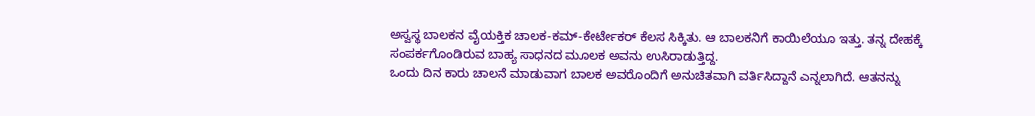ಅಸ್ವಸ್ಥ ಬಾಲಕನ ವೈಯಕ್ತಿಕ ಚಾಲಕ-ಕಮ್-ಕೇರ್ಟೇಕರ್ ಕೆಲಸ ಸಿಕ್ಕಿತು. ಆ ಬಾಲಕನಿಗೆ ಕಾಯಿಲೆಯೂ ಇತ್ತು. ತನ್ನ ದೇಹಕ್ಕೆ ಸಂಪರ್ಕಗೊಂಡಿರುವ ಬಾಹ್ಯ ಸಾಧನದ ಮೂಲಕ ಅವನು ಉಸಿರಾಡುತ್ತಿದ್ದ.
ಒಂದು ದಿನ ಕಾರು ಚಾಲನೆ ಮಾಡುವಾಗ ಬಾಲಕ ಅವರೊಂದಿಗೆ ಅನುಚಿತವಾಗಿ ವರ್ತಿಸಿದ್ದಾನೆ ಎನ್ನಲಾಗಿದೆ. ಆತನನ್ನು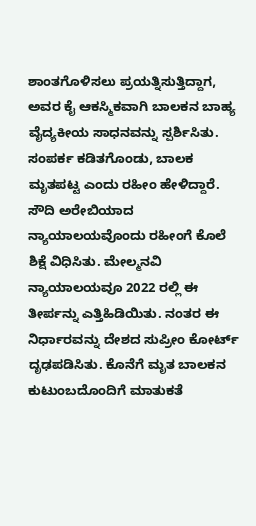ಶಾಂತಗೊಳಿಸಲು ಪ್ರಯತ್ನಿಸುತ್ತಿದ್ದಾಗ, ಅವರ ಕೈ ಆಕಸ್ಮಿಕವಾಗಿ ಬಾಲಕನ ಬಾಹ್ಯ ವೈದ್ಯಕೀಯ ಸಾಧನವನ್ನು ಸ್ಪರ್ಶಿಸಿತು. ಸಂಪರ್ಕ ಕಡಿತಗೊಂಡು, ಬಾಲಕ ಮೃತಪಟ್ಟ ಎಂದು ರಹೀಂ ಹೇಳಿದ್ದಾರೆ.
ಸೌದಿ ಅರೇಬಿಯಾದ ನ್ಯಾಯಾಲಯವೊಂದು ರಹೀಂಗೆ ಕೊಲೆ ಶಿಕ್ಷೆ ವಿಧಿಸಿತು. ಮೇಲ್ಮನವಿ ನ್ಯಾಯಾಲಯವೂ 2022 ರಲ್ಲಿ ಈ ತೀರ್ಪನ್ನು ಎತ್ತಿಹಿಡಿಯಿತು. ನಂತರ ಈ ನಿರ್ಧಾರವನ್ನು ದೇಶದ ಸುಪ್ರೀಂ ಕೋರ್ಟ್ ದೃಢಪಡಿಸಿತು. ಕೊನೆಗೆ ಮೃತ ಬಾಲಕನ ಕುಟುಂಬದೊಂದಿಗೆ ಮಾತುಕತೆ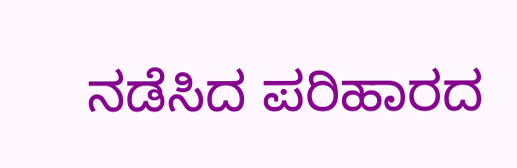ನಡೆಸಿದ ಪರಿಹಾರದ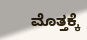ಮೊತ್ತಕ್ಕೆ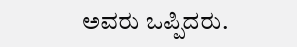ಅವರು ಒಪ್ಪಿದರು.